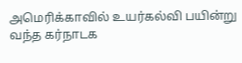அமெரிக்காவில் உயர்கல்வி பயின்று வந்த கர்நாடக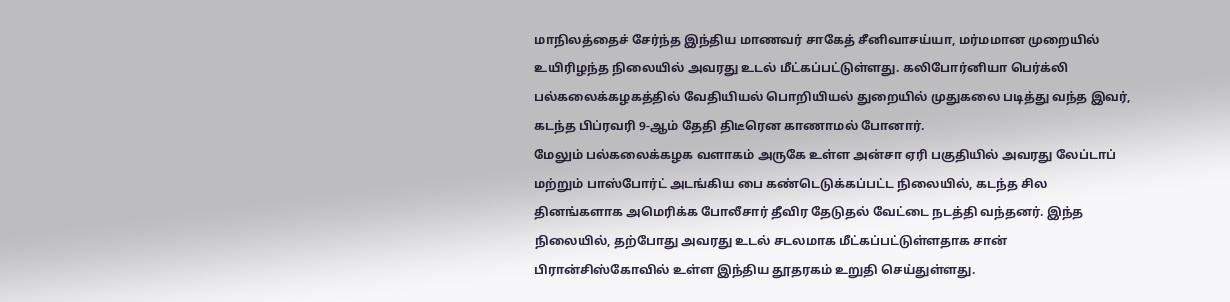மாநிலத்தைச் சேர்ந்த இந்திய மாணவர் சாகேத் சீனிவாசய்யா, மர்மமான முறையில் உயிரிழந்த நிலையில் அவரது உடல் மீட்கப்பட்டுள்ளது. கலிபோர்னியா பெர்க்லி பல்கலைக்கழகத்தில் வேதியியல் பொறியியல் துறையில் முதுகலை படித்து வந்த இவர், கடந்த பிப்ரவரி 9-ஆம் தேதி திடீரென காணாமல் போனார்.
மேலும் பல்கலைக்கழக வளாகம் அருகே உள்ள அன்சா ஏரி பகுதியில் அவரது லேப்டாப் மற்றும் பாஸ்போர்ட் அடங்கிய பை கண்டெடுக்கப்பட்ட நிலையில், கடந்த சில தினங்களாக அமெரிக்க போலீசார் தீவிர தேடுதல் வேட்டை நடத்தி வந்தனர். இந்த நிலையில், தற்போது அவரது உடல் சடலமாக மீட்கப்பட்டுள்ளதாக சான் பிரான்சிஸ்கோவில் உள்ள இந்திய தூதரகம் உறுதி செய்துள்ளது.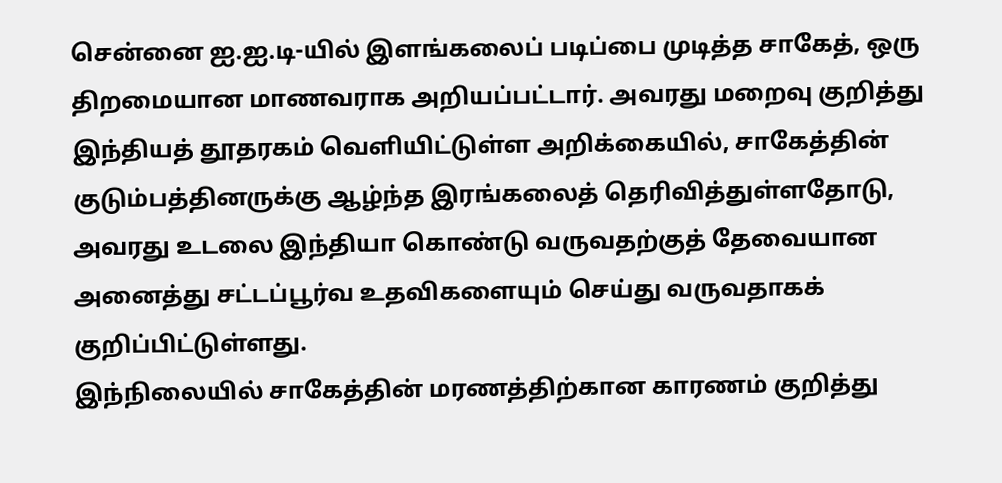சென்னை ஐ.ஐ.டி-யில் இளங்கலைப் படிப்பை முடித்த சாகேத், ஒரு திறமையான மாணவராக அறியப்பட்டார். அவரது மறைவு குறித்து இந்தியத் தூதரகம் வெளியிட்டுள்ள அறிக்கையில், சாகேத்தின் குடும்பத்தினருக்கு ஆழ்ந்த இரங்கலைத் தெரிவித்துள்ளதோடு, அவரது உடலை இந்தியா கொண்டு வருவதற்குத் தேவையான அனைத்து சட்டப்பூர்வ உதவிகளையும் செய்து வருவதாகக் குறிப்பிட்டுள்ளது.
இந்நிலையில் சாகேத்தின் மரணத்திற்கான காரணம் குறித்து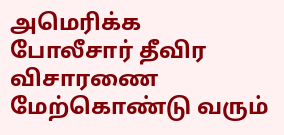அமெரிக்க போலீசார் தீவிர விசாரணை மேற்கொண்டு வரும்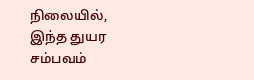நிலையில், இந்த துயர சம்பவம்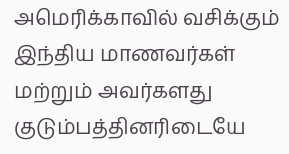அமெரிக்காவில் வசிக்கும் இந்திய மாணவர்கள் மற்றும் அவர்களது குடும்பத்தினரிடையே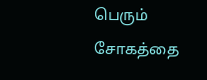பெரும் சோகத்தை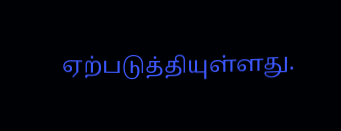ஏற்படுத்தியுள்ளது.